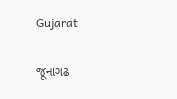Gujarat

જૂનાગઢ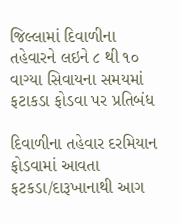જિલ્લામાં દિવાળીના તહેવારને લઇને ૮ થી ૧૦ વાગ્યા સિવાયના સમયમાં ફટાકડા ફોડવા પર પ્રતિબંધ

દિવાળીના તહેવાર દરમિયાન ફોડવામાં આવતા ફટકડા/દારૂખાનાથી આગ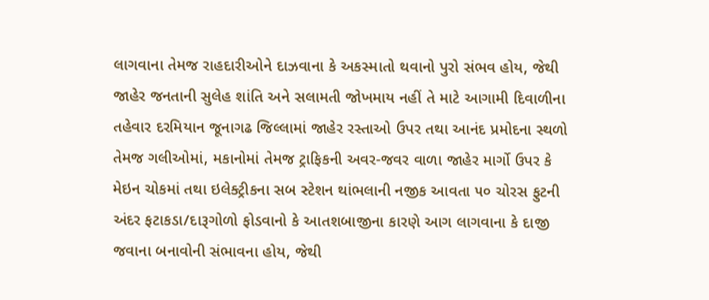લાગવાના તેમજ રાહદારીઓને દાઝવાના કે અકસ્માતો થવાનો પુરો સંભવ હોય, જેથી જાહેર જનતાની સુલેહ શાંતિ અને સલામતી જોખમાય નહીં તે માટે આગામી દિવાળીના તહેવાર દરમિયાન જૂનાગઢ જિલ્લામાં જાહેર રસ્તાઓ ઉપર તથા આનંદ પ્રમોદના સ્થળો તેમજ ગલીઓમાં, મકાનોમાં તેમજ ટ્રાફિકની અવર-જવર વાળા જાહેર માર્ગો ઉપર કે મેઇન ચોકમાં તથા ઇલેક્ટ્રીકના સબ સ્ટેશન થાંભલાની નજીક આવતા ૫૦ ચોરસ ફુટની અંદર ફટાકડા/દારૂગોળો ફોડવાનો કે આતશબાજીના કારણે આગ લાગવાના કે દાજી જવાના બનાવોની સંભાવના હોય, જેથી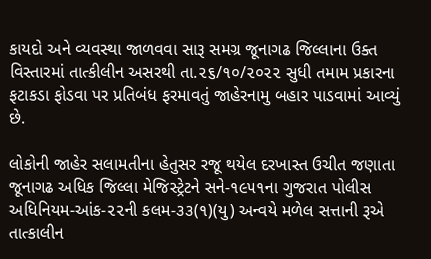કાયદો અને વ્યવસ્થા જાળવવા સારૂ સમગ્ર જૂનાગઢ જિલ્લાના ઉક્ત વિસ્તારમાં તાત્કીલીન અસરથી તા.૨૬/૧૦/૨૦૨૨ સુધી તમામ પ્રકારના ફટાકડા ફોડવા પર પ્રતિબંધ ફરમાવતું જાહેરનામુ બહાર પાડવામાં આવ્યું છે.

લોકોની જાહેર સલામતીના હેતુસર રજૂ થયેલ દરખાસ્ત ઉચીત જણાતા જૂનાગઢ અધિક જિલ્લા મેજિસ્ટ્રેટને સને-૧૯૫૧ના ગુજરાત પોલીસ અધિનિયમ-આંક-૨૨ની કલમ-૩૩(૧)(યુ) અન્વયે મળેલ સત્તાની રૂએ તાત્કાલીન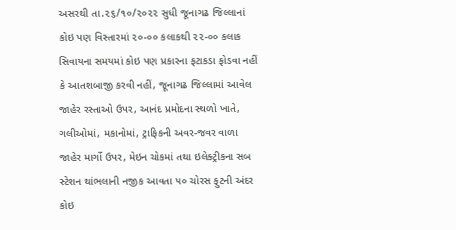અસરથી તા.૨૬/૧૦/૨૦૨૨ સુધી જૂનાગઢ જિલ્લાનાં કોઇ પણ વિસ્તારમાં ૨૦-૦૦ કલાકથી ૨૨-૦૦ કલાક સિવાયના સમયમાં કોઇ પણ પ્રકારના ફટાકડા ફોડવા નહીં કે આતશબાજી કરવી નહીં, જૂનાગઢ જિલ્લામાં આવેલ જાહેર રસ્તાઓ ઉપર, આનંદ પ્રમોદના સ્થળો ખાતે, ગલીઓમાં, મકાનોમાં, ટ્રાફિકની અવર-જવર વાળા જાહેર માર્ગો ઉપર, મેઇન ચોકમાં તથા ઇલેક્ટ્રીકના સબ સ્ટેશન થાંભલાની નજીક આવતા ૫૦ ચોરસ ફુટની અંદર કોઇ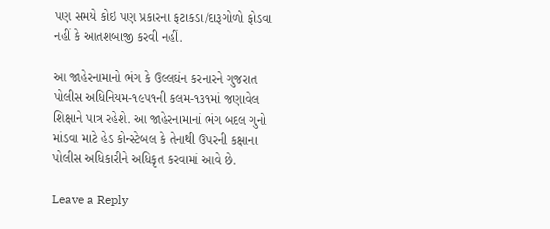પણ સમયે કોઇ પણ પ્રકારના ફટાકડા/દારૂગોળો ફોડવા નહીં કે આતશબાજી કરવી નહીં.

આ જાહેરનામાનો ભંગ કે ઉલ્લઘંન કરનારને ગુજરાત પોલીસ અધિનિયમ-૧૯૫૧ની કલમ-૧૩૧માં જણાવેલ શિક્ષાને પાત્ર રહેશે. આ જાહેરનામાનાં ભંગ બદલ ગુનો માંડવા માટે હેડ કોન્સ્ટેબલ કે તેનાથી ઉપરની કક્ષાના પોલીસ અધિકારીને અધિકૃત કરવામાં આવે છે.

Leave a Reply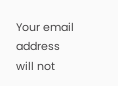Your email address will not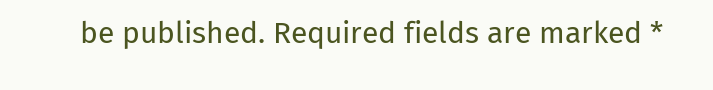be published. Required fields are marked *